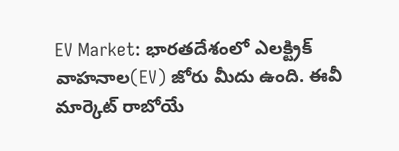EV Market: భారతదేశంలో ఎలక్ట్రిక్ వాహనాల(EV) జోరు మీదు ఉంది. ఈవీ మార్కెట్ రాబోయే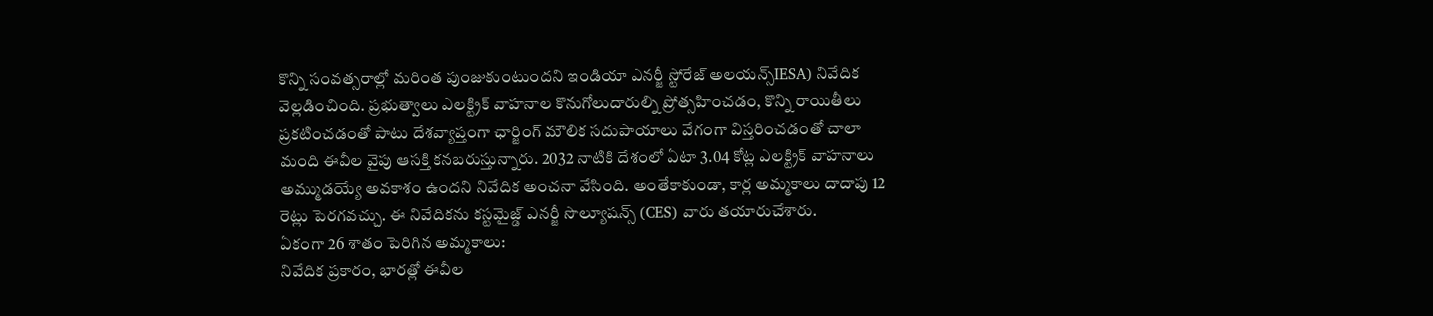కొన్ని సంవత్సరాల్లో మరింత పుంజుకుంటుందని ఇండియా ఎనర్జీ స్టోరేజ్ అలయన్స్IESA) నివేదిక వెల్లడించింది. ప్రభుత్వాలు ఎలక్ట్రిక్ వాహనాల కొనుగోలుదారుల్ని ప్రోత్సహించడం, కొన్ని రాయితీలు ప్రకటించడంతో పాటు దేశవ్యాప్తంగా ఛార్జింగ్ మౌలిక సదుపాయాలు వేగంగా విస్తరించడంతో చాలా మంది ఈవీల వైపు ఆసక్తి కనబరుస్తున్నారు. 2032 నాటికి దేశంలో ఏటా 3.04 కోట్ల ఎలక్ట్రిక్ వాహనాలు అమ్ముడయ్యే అవకాశం ఉందని నివేదిక అంచనా వేసింది. అంతేకాకుండా, కార్ల అమ్మకాలు దాదాపు 12 రెట్లు పెరగవచ్చు. ఈ నివేదికను కస్టమైజ్డ్ ఎనర్జీ సొల్యూషన్స్ (CES) వారు తయారుచేశారు.
ఏకంగా 26 శాతం పెరిగిన అమ్మకాలు:
నివేదిక ప్రకారం, భారత్లో ఈవీల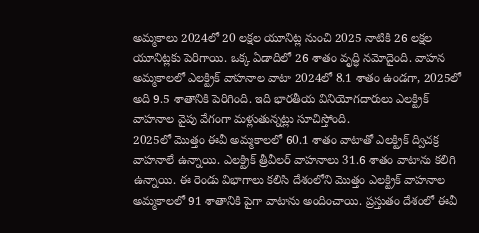అమ్మకాలు 2024లో 20 లక్షల యూనిట్ల నుంచి 2025 నాటికి 26 లక్షల యూనిట్లకు పెరిగాయి. ఒక్క ఏడాదిలో 26 శాతం వృద్ధి నమోదైంది. వాహన అమ్మకాలలో ఎలక్ట్రిక్ వాహనాల వాటా 2024లో 8.1 శాతం ఉండగా, 2025లో అది 9.5 శాతానికి పెరిగింది. ఇది భారతీయ వినియోగదారులు ఎలక్ట్రిక్ వాహనాల వైపు వేగంగా మళ్లుతున్నట్లు సూచిస్తోంది.
2025లో మొత్తం ఈవీ అమ్మకాలలో 60.1 శాతం వాటాతో ఎలక్ట్రిక్ ద్విచక్ర వాహనాలే ఉన్నాయి. ఎలక్ట్రిక్ త్రీవీలర్ వాహనాలు 31.6 శాతం వాటాను కలిగి ఉన్నాయి. ఈ రెండు విభాగాలు కలిసి దేశంలోని మొత్తం ఎలక్ట్రిక్ వాహనాల అమ్మకాలలో 91 శాతానికి పైగా వాటాను అందించాయి. ప్రస్తుతం దేశంలో ఈవీ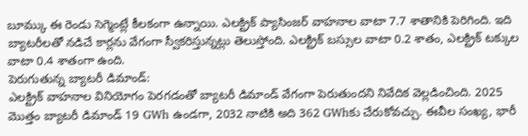బూమ్కు ఈ రెండు సెగ్మెంట్లే కీలకంగా ఉన్నాయి. ఎలక్ట్రిక్ ప్యాసింజర్ వాహనాల వాటా 7.7 శాతానికి పెరిగింది. ఇది బ్యాటరీలతో నడిచే కార్లను వేగంగా స్వీకరిస్తున్నట్లు తెలుస్తోంది. ఎలక్ట్రిక్ బస్సుల వాటా 0.2 శాతం, ఎలక్ట్రిక్ టక్కుల వాటా 0.4 శాతంగా ఉంది.
పెరుగుతున్న బ్యాటరీ డిమాండ్:
ఎలక్ట్రిక్ వాహనాల వినియోగం పెరగడంతో బ్యాటరీ డిమాండ్ వేగంగా పెరుతుందని నివేదిక వెల్లడించింది. 2025 మొత్తం బ్యాటరీ డిమాండ్ 19 GWh ఉండగా, 2032 నాటికి అది 362 GWhకు చేరుకోవచ్చు. ఈవీల సంఖ్య, భారీ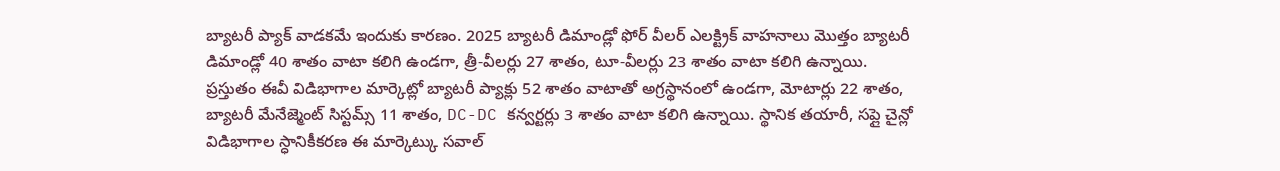బ్యాటరీ ప్యాక్ వాడకమే ఇందుకు కారణం. 2025 బ్యాటరీ డిమాండ్లో ఫోర్ వీలర్ ఎలక్ట్రిక్ వాహనాలు మొత్తం బ్యాటరీ డిమాండ్లో 40 శాతం వాటా కలిగి ఉండగా, త్రీ-వీలర్లు 27 శాతం, టూ-వీలర్లు 23 శాతం వాటా కలిగి ఉన్నాయి.
ప్రస్తుతం ఈవీ విడిభాగాల మార్కెట్లో బ్యాటరీ ప్యాక్లు 52 శాతం వాటాతో అగ్రస్థానంలో ఉండగా, మోటార్లు 22 శాతం, బ్యాటరీ మేనేజ్మెంట్ సిస్టమ్స్ 11 శాతం, DC-DC కన్వర్టర్లు 3 శాతం వాటా కలిగి ఉన్నాయి. స్థానిక తయారీ, సప్లై చైన్లో విడిభాగాల స్ధానికీకరణ ఈ మార్కెట్కు సవాల్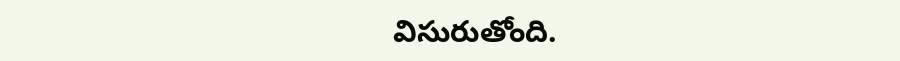విసురుతోంది.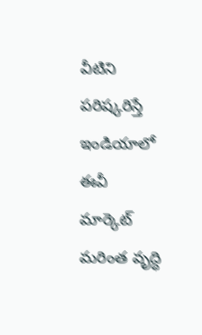వీటిని పరిష్కరిస్తే ఇండియాలో ఈవీ మార్కెట్ మరింత వృద్ధి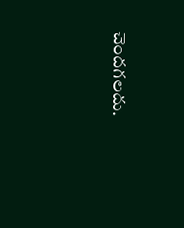చెందగలదు.